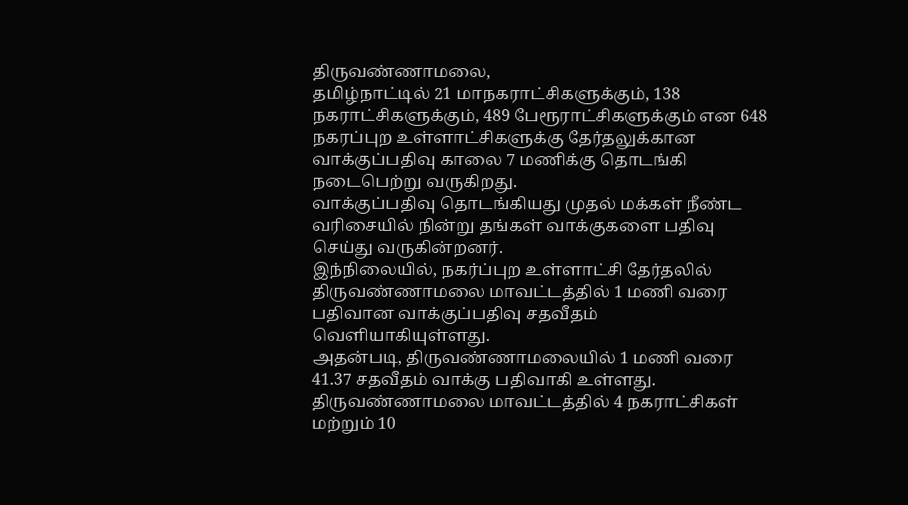திருவண்ணாமலை,
தமிழ்நாட்டில் 21 மாநகராட்சிகளுக்கும், 138 நகராட்சிகளுக்கும், 489 பேரூராட்சிகளுக்கும் என 648 நகரப்புற உள்ளாட்சிகளுக்கு தேர்தலுக்கான வாக்குப்பதிவு காலை 7 மணிக்கு தொடங்கி நடைபெற்று வருகிறது.
வாக்குப்பதிவு தொடங்கியது முதல் மக்கள் நீண்ட வரிசையில் நின்று தங்கள் வாக்குகளை பதிவு செய்து வருகின்றனர்.
இந்நிலையில், நகர்ப்புற உள்ளாட்சி தேர்தலில் திருவண்ணாமலை மாவட்டத்தில் 1 மணி வரை பதிவான வாக்குப்பதிவு சதவீதம் வெளியாகியுள்ளது.
அதன்படி, திருவண்ணாமலையில் 1 மணி வரை 41.37 சதவீதம் வாக்கு பதிவாகி உள்ளது.
திருவண்ணாமலை மாவட்டத்தில் 4 நகராட்சிகள் மற்றும் 10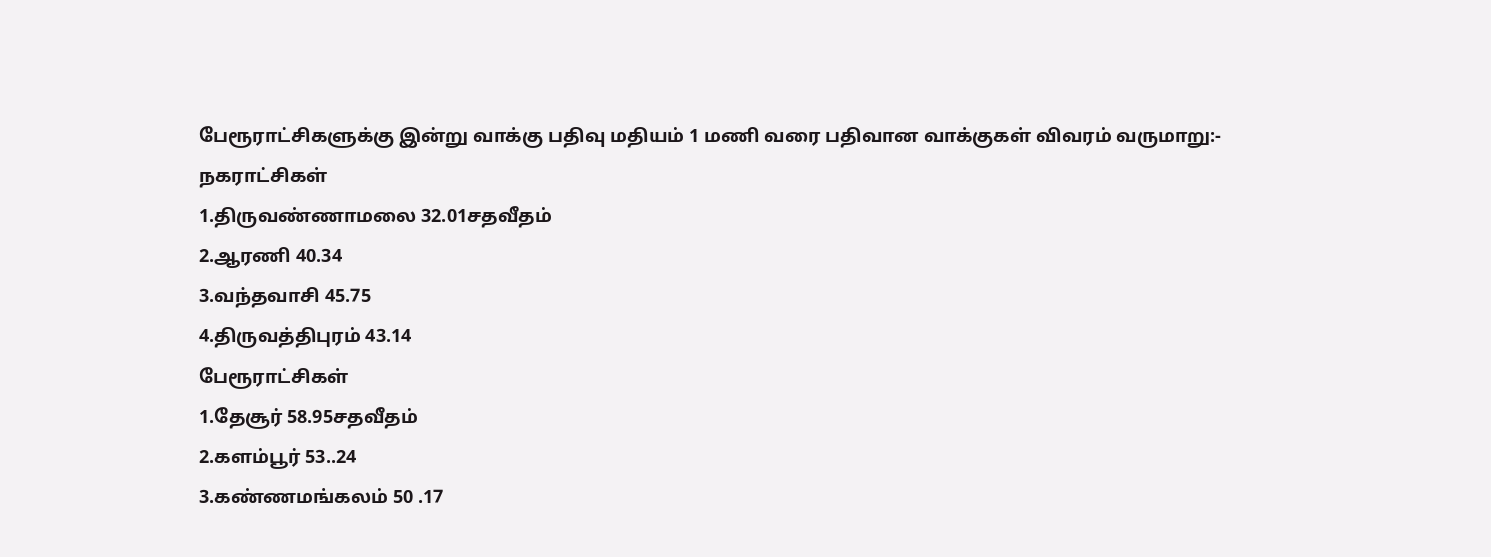பேரூராட்சிகளுக்கு இன்று வாக்கு பதிவு மதியம் 1 மணி வரை பதிவான வாக்குகள் விவரம் வருமாறு:-
நகராட்சிகள்
1.திருவண்ணாமலை 32.01சதவீதம்
2.ஆரணி 40.34
3.வந்தவாசி 45.75
4.திருவத்திபுரம் 43.14
பேரூராட்சிகள்
1.தேசூர் 58.95சதவீதம்
2.களம்பூர் 53..24
3.கண்ணமங்கலம் 50 .17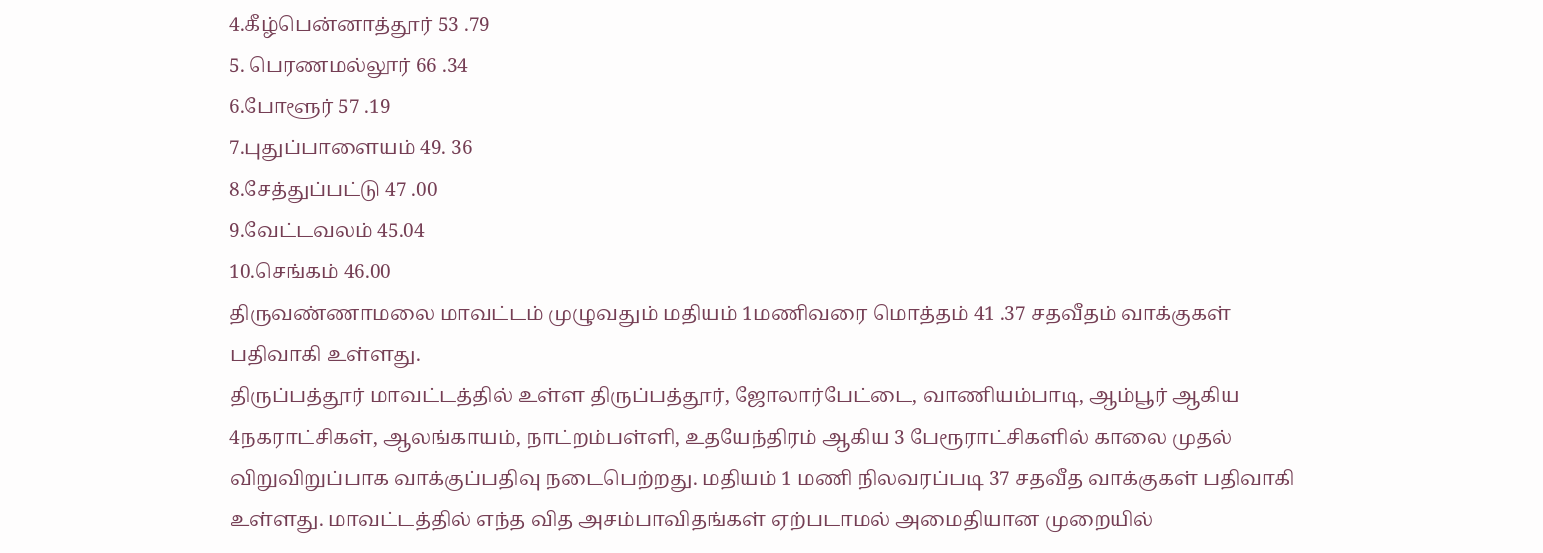4.கீழ்பென்னாத்தூர் 53 .79
5. பெரணமல்லூர் 66 .34
6.போளூர் 57 .19
7.புதுப்பாளையம் 49. 36
8.சேத்துப்பட்டு 47 .00
9.வேட்டவலம் 45.04
10.செங்கம் 46.00
திருவண்ணாமலை மாவட்டம் முழுவதும் மதியம் 1மணிவரை மொத்தம் 41 .37 சதவீதம் வாக்குகள் பதிவாகி உள்ளது.
திருப்பத்தூர் மாவட்டத்தில் உள்ள திருப்பத்தூர், ஜோலார்பேட்டை, வாணியம்பாடி, ஆம்பூர் ஆகிய 4நகராட்சிகள், ஆலங்காயம், நாட்றம்பள்ளி, உதயேந்திரம் ஆகிய 3 பேரூராட்சிகளில் காலை முதல் விறுவிறுப்பாக வாக்குப்பதிவு நடைபெற்றது. மதியம் 1 மணி நிலவரப்படி 37 சதவீத வாக்குகள் பதிவாகி உள்ளது. மாவட்டத்தில் எந்த வித அசம்பாவிதங்கள் ஏற்படாமல் அமைதியான முறையில்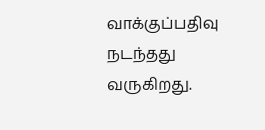வாக்குப்பதிவு நடந்தது வருகிறது.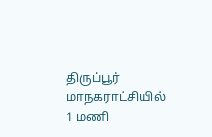திருப்பூர் மாநகராட்சியில் 1 மணி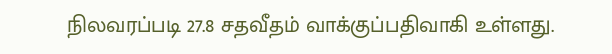நிலவரப்படி 27.8 சதவீதம் வாக்குப்பதிவாகி உள்ளது.